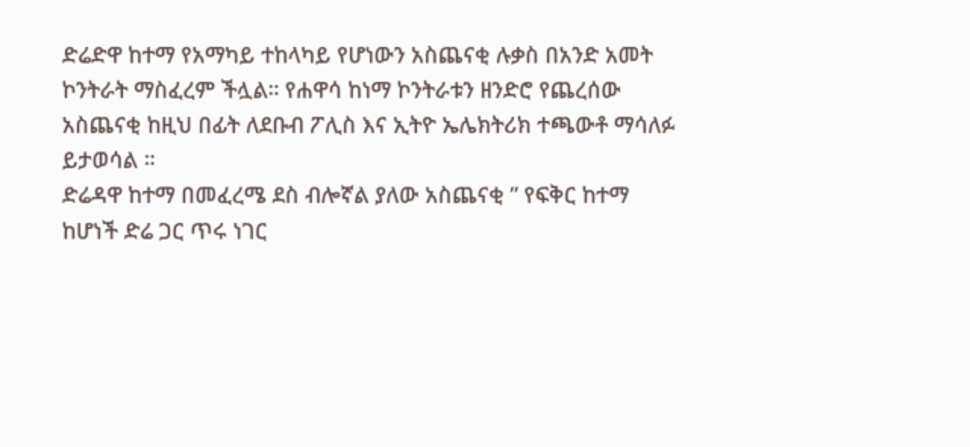ድሬድዋ ከተማ የአማካይ ተከላካይ የሆነውን አስጨናቂ ሉቃስ በአንድ አመት ኮንትራት ማስፈረም ችሏል። የሐዋሳ ከነማ ኮንትራቱን ዘንድሮ የጨረሰው አስጨናቂ ከዚህ በፊት ለደቡብ ፖሊስ እና ኢትዮ ኤሌክትሪክ ተጫውቶ ማሳለፉ ይታወሳል ።
ድሬዳዋ ከተማ በመፈረሜ ደስ ብሎኛል ያለው አስጨናቂ ” የፍቅር ከተማ ከሆነች ድሬ ጋር ጥሩ ነገር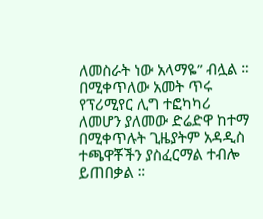ለመስራት ነው አላማዬ” ብሏል ። በሚቀጥለው አመት ጥሩ የፕሪሚየር ሊግ ተፎካካሪ ለመሆን ያለመው ድሬድዋ ከተማ በሚቀጥሉት ጊዜያትም አዳዲስ ተጫዋቾችን ያስፈርማል ተብሎ ይጠበቃል ።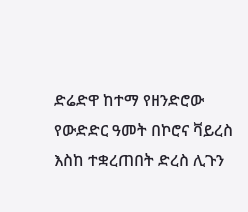ድሬድዋ ከተማ የዘንድሮው የውድድር ዓመት በኮሮና ቫይረስ እስከ ተቋረጠበት ድረስ ሊጉን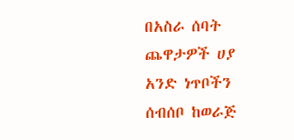በአስራ ሰባት ጨዋታዎች ሀያ አንድ ነጥቦችን ሰብሰቦ ከወራጅ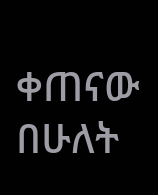ቀጠናው በሁለት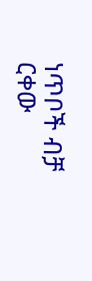ነጥቦች ብቻ ርቀው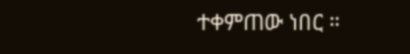ተቀምጠው ነበር ።